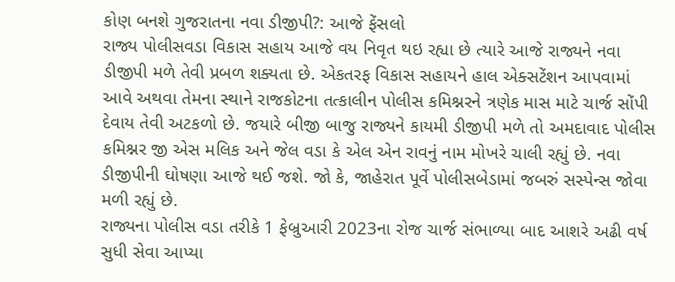કોણ બનશે ગુજરાતના નવા ડીજીપી?: આજે ફેંસલો
રાજ્ય પોલીસવડા વિકાસ સહાય આજે વય નિવૃત થઇ રહ્યા છે ત્યારે આજે રાજ્યને નવા ડીજીપી મળે તેવી પ્રબળ શક્યતા છે. એકતરફ વિકાસ સહાયને હાલ એક્સટેંશન આપવામાં આવે અથવા તેમના સ્થાને રાજકોટના તત્કાલીન પોલીસ કમિશ્નરને ત્રણેક માસ માટે ચાર્જ સોંપી દેવાય તેવી અટકળો છે. જયારે બીજી બાજુ રાજ્યને કાયમી ડીજીપી મળે તો અમદાવાદ પોલીસ કમિશ્નર જી એસ મલિક અને જેલ વડા કે એલ એન રાવનું નામ મોખરે ચાલી રહ્યું છે. નવા ડીજીપીની ઘોષણા આજે થઈ જશે. જો કે, જાહેરાત પૂર્વે પોલીસબેડામાં જબરું સસ્પેન્સ જોવા મળી રહ્યું છે.
રાજ્યના પોલીસ વડા તરીકે 1 ફેબ્રુઆરી 2023ના રોજ ચાર્જ સંભાળ્યા બાદ આશરે અઢી વર્ષ સુધી સેવા આપ્યા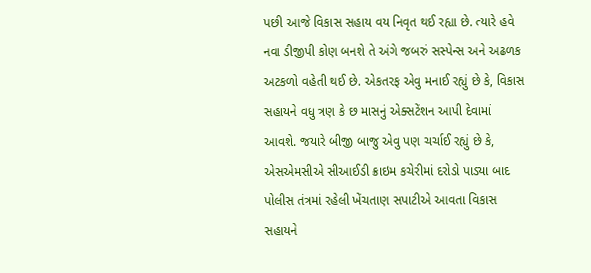પછી આજે વિકાસ સહાય વય નિવૃત થઈ રહ્યા છે. ત્યારે હવે નવા ડીજીપી કોણ બનશે તે અંગે જબરું સસ્પેન્સ અને અઢળક અટકળો વહેતી થઈ છે. એકતરફ એવુ મનાઈ રહ્યું છે કે, વિકાસ સહાયને વધુ ત્રણ કે છ માસનું એક્સટેંશન આપી દેવામાં આવશે. જયારે બીજી બાજુ એવુ પણ ચર્ચાઈ રહ્યું છે કે, એસએમસીએ સીઆઈડી ક્રાઇમ કચેરીમાં દરોડો પાડ્યા બાદ પોલીસ તંત્રમાં રહેલી ખેંચતાણ સપાટીએ આવતા વિકાસ સહાયને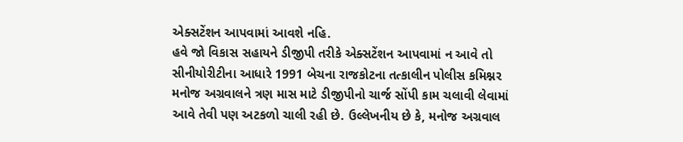એક્સટેંશન આપવામાં આવશે નહિ.
હવે જો વિકાસ સહાયને ડીજીપી તરીકે એક્સટેંશન આપવામાં ન આવે તો સીનીયોરીટીના આધારે 1991 બેચના રાજકોટના તત્કાલીન પોલીસ કમિશ્નર મનોજ અગ્રવાલને ત્રણ માસ માટે ડીજીપીનો ચાર્જ સોંપી કામ ચલાવી લેવામાં આવે તેવી પણ અટકળો ચાલી રહી છે. ઉલ્લેખનીય છે કે, મનોજ અગ્રવાલ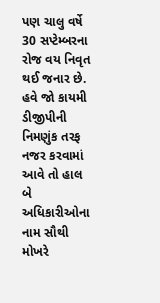પણ ચાલુ વર્ષે 30 સપ્ટેમ્બરના રોજ વય નિવૃત થઈ જનાર છે.
હવે જો કાયમી ડીજીપીની નિમણુંક તરફ નજર કરવામાં આવે તો હાલ બે અધિકારીઓના નામ સૌથી મોખરે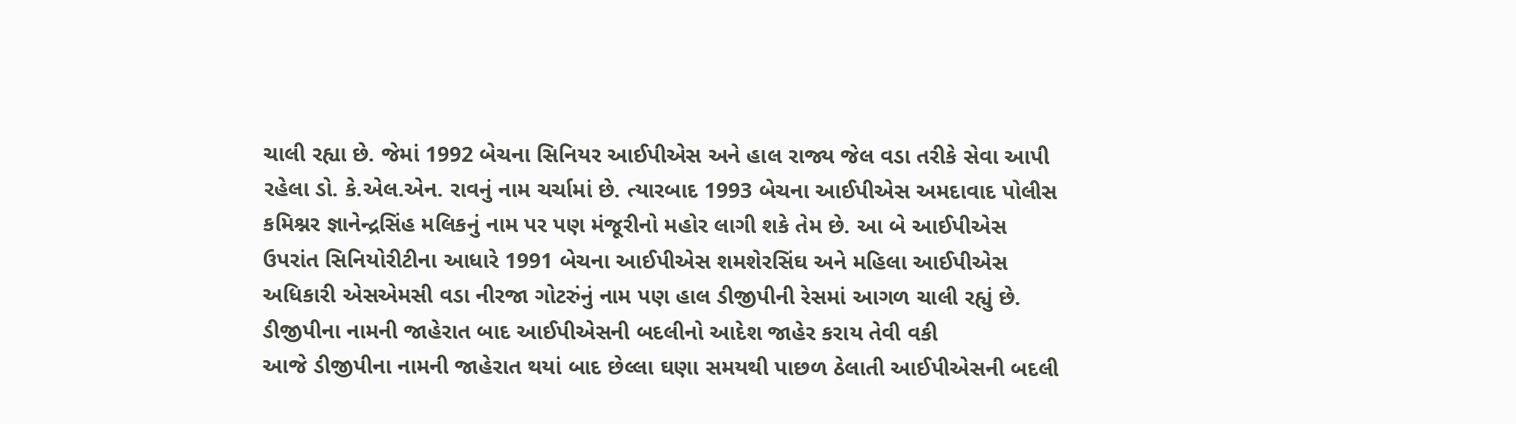ચાલી રહ્યા છે. જેમાં 1992 બેચના સિનિયર આઈપીએસ અને હાલ રાજ્ય જેલ વડા તરીકે સેવા આપી રહેલા ડો. કે.એલ.એન. રાવનું નામ ચર્ચામાં છે. ત્યારબાદ 1993 બેચના આઈપીએસ અમદાવાદ પોલીસ કમિશ્નર જ્ઞાનેન્દ્રસિંહ મલિકનું નામ પર પણ મંજૂરીનો મહોર લાગી શકે તેમ છે. આ બે આઈપીએસ ઉપરાંત સિનિયોરીટીના આધારે 1991 બેચના આઈપીએસ શમશેરસિંઘ અને મહિલા આઈપીએસ અધિકારી એસએમસી વડા નીરજા ગોટરુંનું નામ પણ હાલ ડીજીપીની રેસમાં આગળ ચાલી રહ્યું છે.
ડીજીપીના નામની જાહેરાત બાદ આઈપીએસની બદલીનો આદેશ જાહેર કરાય તેવી વકી
આજે ડીજીપીના નામની જાહેરાત થયાં બાદ છેલ્લા ઘણા સમયથી પાછળ ઠેલાતી આઈપીએસની બદલી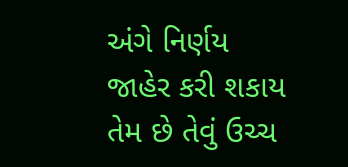અંગે નિર્ણય જાહેર કરી શકાય તેમ છે તેવું ઉચ્ચ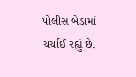પોલીસ બેડામાં ચર્ચાઈ રહ્યું છે.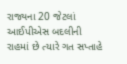રાજ્યના 20 જેટલાં આઈપીએસ બદલીની રાહમાં છે ત્યારે ગત સપ્તાહે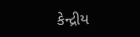કેન્દ્રીય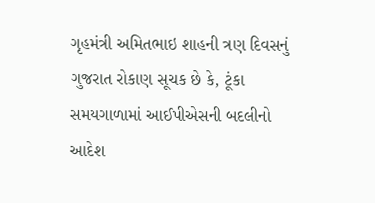ગૃહમંત્રી અમિતભાઇ શાહની ત્રણ દિવસનું ગુજરાત રોકાણ સૂચક છે કે, ટૂંકા સમયગાળામાં આઈપીએસની બદલીનો આદેશ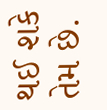થઈ શકે તેમ છે.